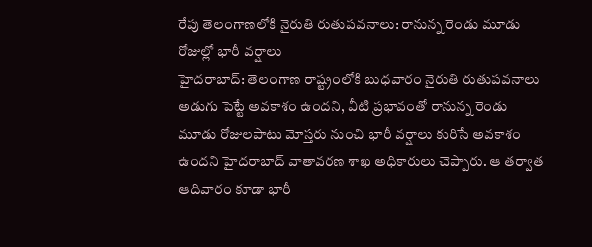రేపు తెలంగాణలోకి నైరుతి రుతుపవనాలు: రానున్న రెండు మూడు రోజుల్లో భారీ వర్షాలు
హైదరాబాద్: తెలంగాణ రాష్ట్రంలోకి బుధవారం నైరుతి రుతుపవనాలు అడుగు పెట్టే అవకాశం ఉందని, వీటి ప్రభావంతో రానున్న రెండు మూడు రోజులపాటు మోస్తరు నుంచి భారీ వర్షాలు కురిసే అవకాశం ఉందని హైదరాబాద్ వాతావరణ శాఖ అధికారులు చెప్పారు. ఆ తర్వాత ఆదివారం కూడా భారీ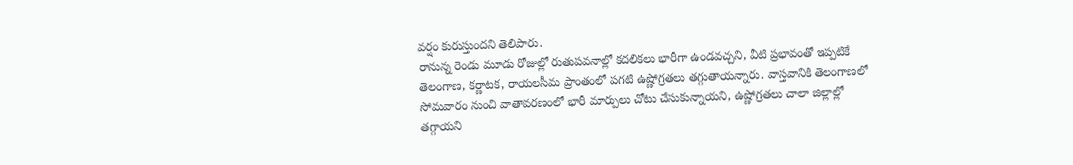వర్షం కురుస్తుందని తెలిపారు.
రానున్న రెండు మూడు రోజుల్లో రుతుపవనాల్లో కదలికలు భారీగా ఉండవచ్చని, వీటి ప్రభావంతో ఇప్పటికే తెలంగాణ, కర్ణాటక, రాయలసీమ ప్రాంతంలో పగటి ఉష్ణోగ్రతలు తగ్గుతాయన్నారు. వాస్తవానికి తెలంగాణలో సోమవారం నుంచి వాతావరణంలో భారీ మార్పులు చోటు చేసుకున్నాయని, ఉష్ణోగ్రతలు చాలా జిల్లాల్లో తగ్గాయని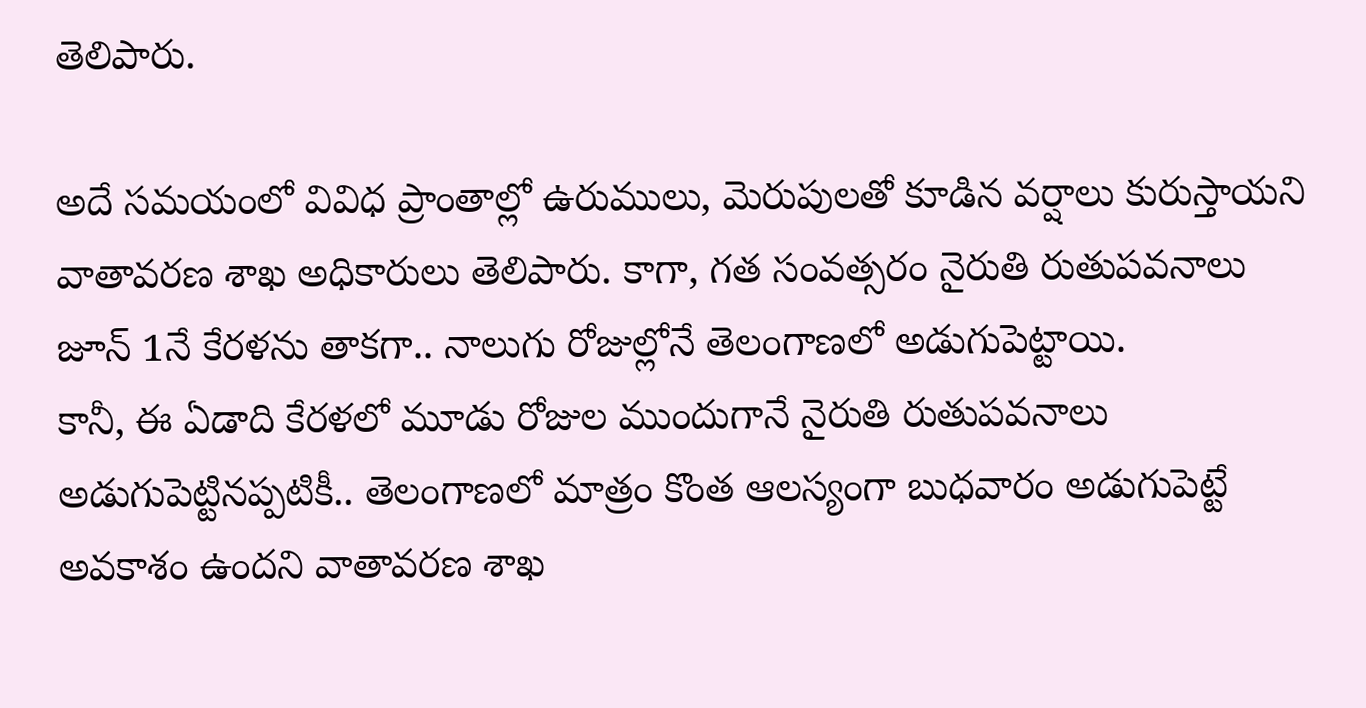తెలిపారు.

అదే సమయంలో వివిధ ప్రాంతాల్లో ఉరుములు, మెరుపులతో కూడిన వర్షాలు కురుస్తాయని వాతావరణ శాఖ అధికారులు తెలిపారు. కాగా, గత సంవత్సరం నైరుతి రుతుపవనాలు జూన్ 1నే కేరళను తాకగా.. నాలుగు రోజుల్లోనే తెలంగాణలో అడుగుపెట్టాయి.
కానీ, ఈ ఏడాది కేరళలో మూడు రోజుల ముందుగానే నైరుతి రుతుపవనాలు అడుగుపెట్టినప్పటికీ.. తెలంగాణలో మాత్రం కొంత ఆలస్యంగా బుధవారం అడుగుపెట్టే అవకాశం ఉందని వాతావరణ శాఖ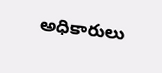అధికారులు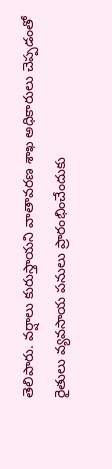తెలిపారు. వర్షాలు కురుస్తాయని వాతావరణ శాఖ అధికారులు చెప్పడంతో రైతులు వ్యవసాయ పనులు ప్రారంభించేందుకు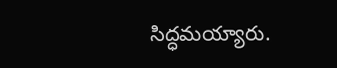సిద్ధమయ్యారు.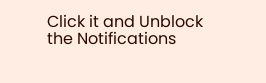Click it and Unblock the Notifications